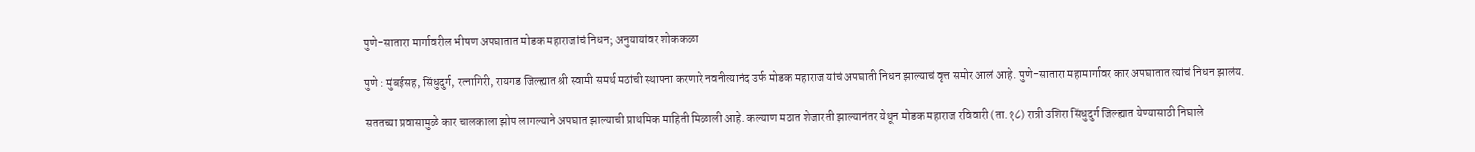पुणे-सातारा मार्गावरील भीषण अपघातात मोडक महाराजांचं निधन; अनुयायांवर शोककळा

पुणे : मुंबईसह, सिंधुदुर्ग, रत्नागिरी, रायगड जिल्ह्यात श्री स्वामी समर्थ मठांची स्थापना करणारे नवनीत्यानंद उर्फ मोडक महाराज यांचं अपघाती निधन झाल्याचं वृत्त समोर आलं आहे. पुणे-सातारा महामार्गावर कार अपघातात त्यांचं निधन झालंय.

सततच्या प्रवासामुळे कार चालकाला झोप लागल्याने अपघात झाल्याची प्राथमिक माहिती मिळाली आहे. कल्याण मठात शेजारती झाल्यानंतर येथून मोडक महाराज रविवारी (ता.१८) रात्री उशिरा सिंधुदुर्ग जिल्ह्यात येण्यासाठी निघाले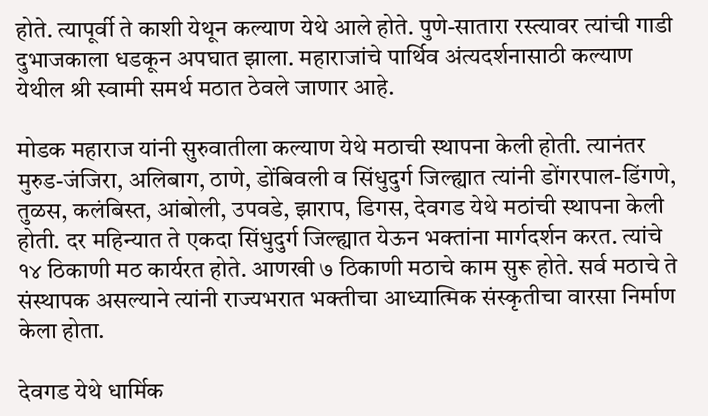होते. त्यापूर्वी ते काशी येथून कल्याण येथे आले होते. पुणे-सातारा रस्त्यावर त्यांची गाडी दुभाजकाला धडकून अपघात झाला. महाराजांचे पार्थिव अंत्यदर्शनासाठी कल्याण येथील श्री स्वामी समर्थ मठात ठेवले जाणार आहे.

मोडक महाराज यांनी सुरुवातीला कल्याण येथे मठाची स्थापना केली होती. त्यानंतर मुरुड-जंजिरा, अलिबाग, ठाणे, डोंबिवली व सिंधुदुर्ग जिल्ह्यात त्यांनी डोंगरपाल-डिंगणे, तुळस, कलंबिस्त, आंबोली, उपवडे, झाराप, डिगस, देवगड येथे मठांची स्थापना केली होती. दर महिन्यात ते एकदा सिंधुदुर्ग जिल्ह्यात येऊन भक्तांना मार्गदर्शन करत. त्यांचे १४ ठिकाणी मठ कार्यरत होते. आणखी ७ ठिकाणी मठाचे काम सुरू होते. सर्व मठाचे ते संस्थापक असल्याने त्यांनी राज्यभरात भक्तीचा आध्यात्मिक संस्कृतीचा वारसा निर्माण केला होता.

देवगड येथे धार्मिक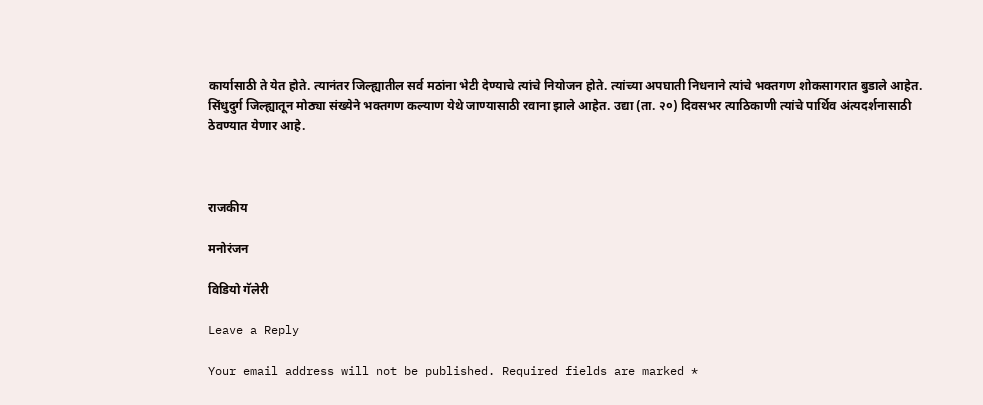कार्यासाठी ते येत होते. त्यानंतर जिल्ह्यातील सर्व मठांना भेटी देण्याचे त्यांचे नियोजन होते. त्यांच्या अपघाती निधनाने त्यांचे भक्तगण शोकसागरात बुडाले आहेत. सिंधुदुर्ग जिल्ह्यातून मोठ्या संख्येने भक्तगण कल्याण येथे जाण्यासाठी रवाना झाले आहेत. उद्या (ता. २०) दिवसभर त्याठिकाणी त्यांचे पार्थिव अंत्यदर्शनासाठी ठेवण्यात येणार आहे.



राजकीय

मनोरंजन

विडियो गॅलेरी

Leave a Reply

Your email address will not be published. Required fields are marked *